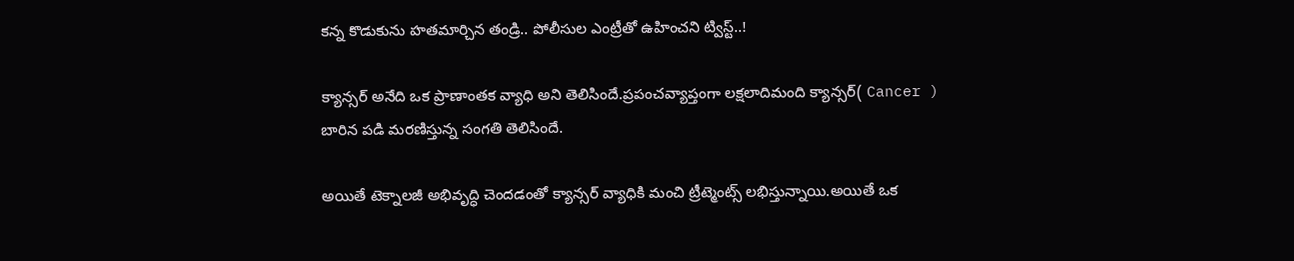కన్న కొడుకును హతమార్చిన తండ్రి.. పోలీసుల ఎంట్రీతో ఉహించని ట్విస్ట్..!

క్యాన్సర్ అనేది ఒక ప్రాణాంతక వ్యాధి అని తెలిసిందే.ప్రపంచవ్యాప్తంగా లక్షలాదిమంది క్యాన్సర్( Cancer ) బారిన పడి మరణిస్తున్న సంగతి తెలిసిందే.

అయితే టెక్నాలజీ అభివృద్ధి చెందడంతో క్యాన్సర్ వ్యాధికి మంచి ట్రీట్మెంట్స్ లభిస్తున్నాయి.అయితే ఒక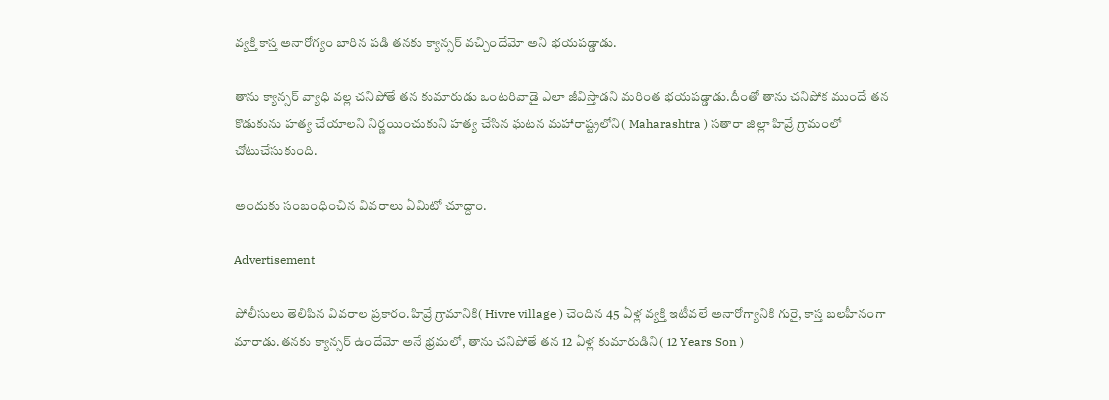వ్యక్తి కాస్త అనారోగ్యం బారిన పడి తనకు క్యాన్సర్ వచ్చిందేమో అని భయపడ్డాడు.

తాను క్యాన్సర్ వ్యాధి వల్ల చనిపోతే తన కుమారుడు ఒంటరివాడై ఎలా జీవిస్తాడని మరింత భయపడ్డాడు.దీంతో తాను చనిపోక ముందే తన కొడుకును హత్య చేయాలని నిర్ణయించుకుని హత్య చేసిన ఘటన మహారాష్ట్రలోని( Maharashtra ) సతారా జిల్లా హివ్రే గ్రామంలో చోటుచేసుకుంది.

అందుకు సంబంధించిన వివరాలు ఏమిటో చూద్దాం.

Advertisement

పోలీసులు తెలిపిన వివరాల ప్రకారం.హివ్రే గ్రామానికి( Hivre village ) చెందిన 45 ఏళ్ల వ్యక్తి ఇటీవలే అనారోగ్యానికి గురై, కాస్త బలహీనంగా మారాడు.తనకు క్యాన్సర్ ఉందేమో అనే భ్రమలో, తాను చనిపోతే తన 12 ఏళ్ల కుమారుడిని( 12 Years Son )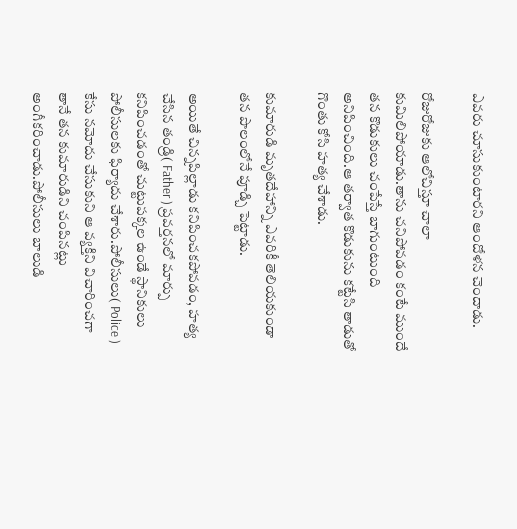ఎవరు చూసుకుంటారని ఆందోళన చెందాడు.

రోజురోజుకు ఆలోచిస్తూ చాలా కుమిలిపోయాడు.తాను చనిపోవడం కంటే ముందే తన కొడుకులు చంపేస్తే బాగుంటుంది అనిపించింది.ఆ తర్వాత కొడుకును కట్టేసి తాడుతో గొంతు కోసి హత్య చేశాడు.

కుమారుడి మృతదేహాన్ని ఎవరికీ తెలియకుండా తన పొలంలోనే పూడ్చి పెట్టాడు.

అయితే చిన్నపిల్లాడు కనిపించకపోవడం, హత్య చేసిన తండ్రి( Father ) ప్రవర్తనలో మార్పు కనిపించడంతో చుట్టుపక్కల ఉండే స్థానికులు పోలీసులకు ఫిర్యాదు చేశారు.పోలీసులు( Police ) కేసు నమోదు చేసుకుని ఆ వ్యక్తిని విచారించగా తానే తన కుమారుడిని చంపినట్లు అంగీకరించాడు.పోలీసులు బాలుడి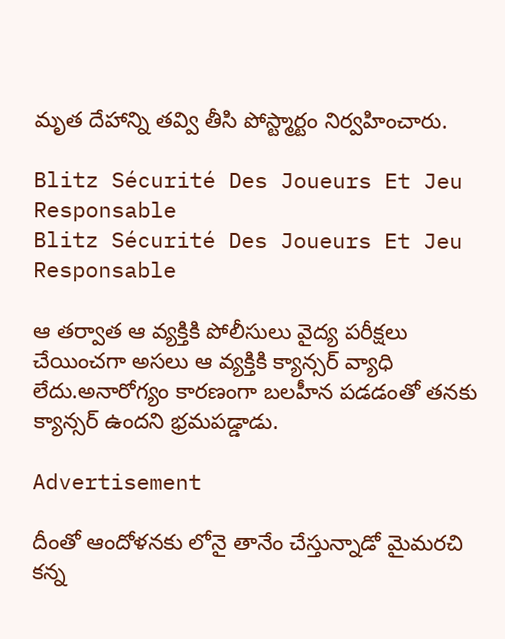మృత దేహాన్ని తవ్వి తీసి పోస్ట్మార్టం నిర్వహించారు.

Blitz Sécurité Des Joueurs Et Jeu Responsable
Blitz Sécurité Des Joueurs Et Jeu Responsable

ఆ తర్వాత ఆ వ్యక్తికి పోలీసులు వైద్య పరీక్షలు చేయించగా అసలు ఆ వ్యక్తికి క్యాన్సర్ వ్యాధి లేదు.అనారోగ్యం కారణంగా బలహీన పడడంతో తనకు క్యాన్సర్ ఉందని భ్రమపడ్డాడు.

Advertisement

దీంతో ఆందోళనకు లోనై తానేం చేస్తున్నాడో మైమరచి కన్న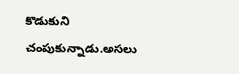కొడుకుని చంపుకున్నాడు.అసలు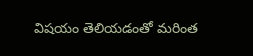విషయం తెలియడంతో మరింత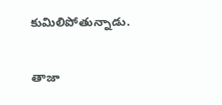కుమిలిపోతున్నాడు.

తాజా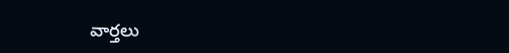వార్తలు